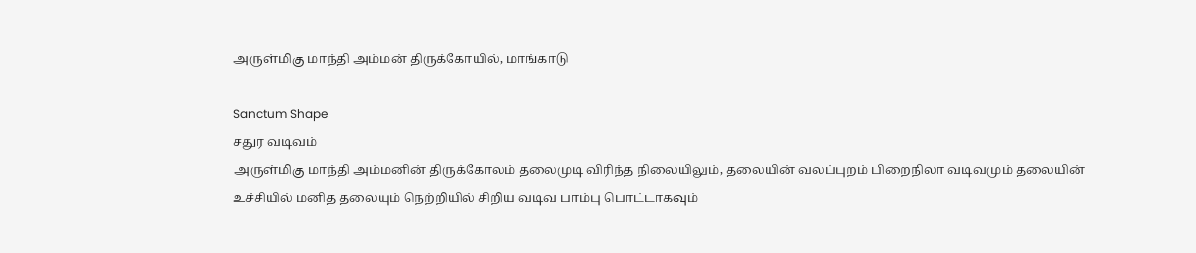அருள்மிகு மாந்தி அம்மன் திருக்கோயில், மாங்காடு

Sanctum Shape
சதுர வடிவம்
அருள்மிகு மாந்தி அம்மனின் திருக்கோலம் தலைமுடி விரிந்த நிலையிலும், தலையின் வலப்புறம் பிறைநிலா வடிவமும் தலையின் உச்சியில் மனித தலையும் நெற்றியில் சிறிய வடிவ பாம்பு பொட்டாகவும்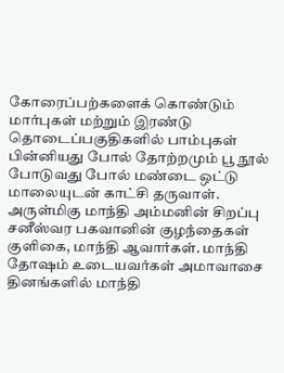கோரைப்பற்களைக் கொண்டும் மார்புகள் மற்றும் இரண்டு தொடைப்பகுதிகளில் பாம்புகள் பின்னியது போல் தோற்றமும் பூ நூல் போடுவது போல் மண்டை ஒட்டு மாலையுடன் காட்சி தருவாள்.
அருள்மிகு மாந்தி அம்மனின் சிறப்பு சனீஸ்வர பகவானின் குழந்தைகள் குளிகை, மாந்தி ஆவார்கள். மாந்தி தோஷம் உடையவர்கள் அமாவாசை தினங்களில் மாந்தி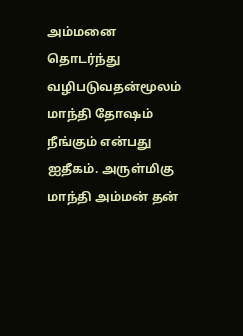அம்மனை தொடர்ந்து வழிபடுவதன்மூலம் மாந்தி தோஷம் நீங்கும் என்பது ஐதீகம். அருள்மிகு மாந்தி அம்மன் தன்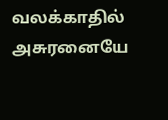வலக்காதில் அசுரனையே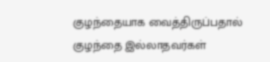குழந்தையாக வைத்திருப்பதால் குழந்தை இல்லாதவர்கள்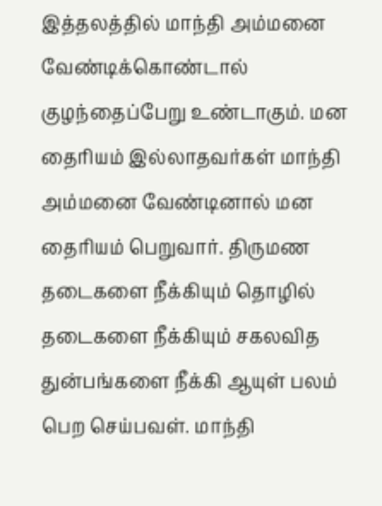இத்தலத்தில் மாந்தி அம்மனை வேண்டிக்கொண்டால் குழந்தைப்பேறு உண்டாகும். மன தைரியம் இல்லாதவர்கள் மாந்தி அம்மனை வேண்டினால் மன தைரியம் பெறுவார். திருமண தடைகளை நீக்கியும் தொழில் தடைகளை நீக்கியும் சகலவித துன்பங்களை நீக்கி ஆயுள் பலம் பெற செய்பவள். மாந்தி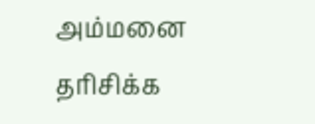அம்மனை தரிசிக்க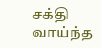சக்தி வாய்ந்த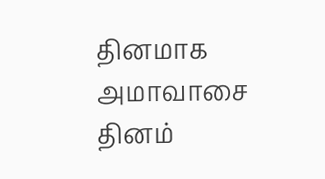தினமாக அமாவாசை தினம்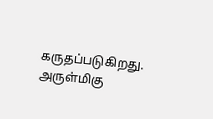கருதப்படுகிறது.
அருள்மிகு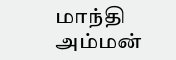மாந்தி அம்மன்